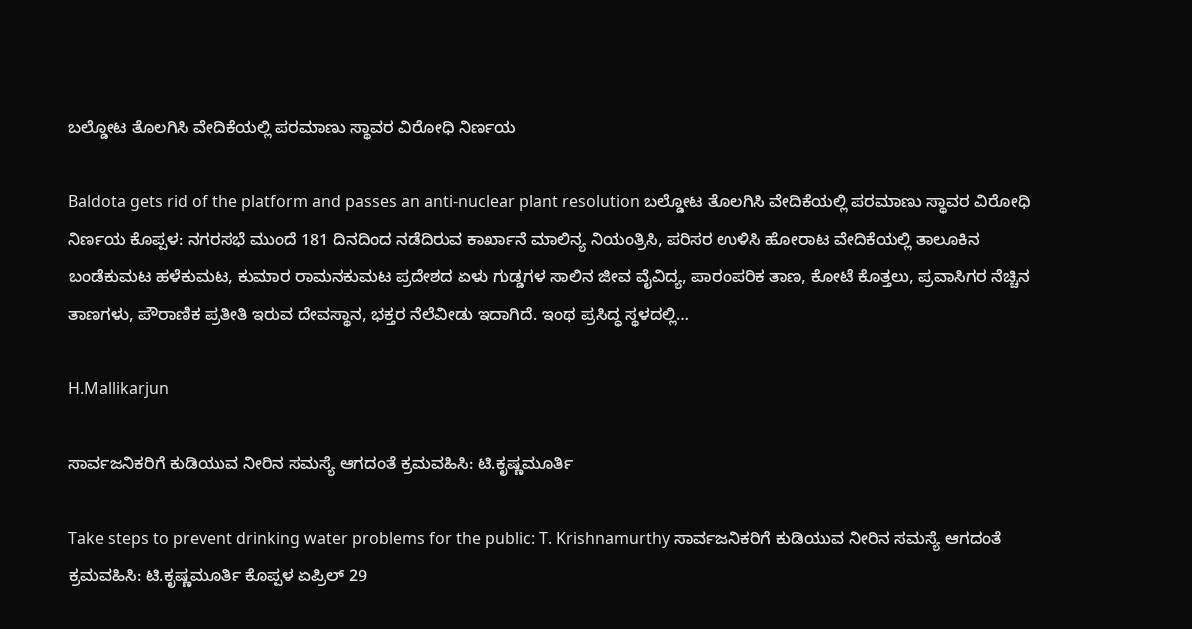ಬಲ್ಡೋಟ ತೊಲಗಿಸಿ ವೇದಿಕೆಯಲ್ಲಿ ಪರಮಾಣು ಸ್ಥಾವರ ವಿರೋಧಿ ನಿರ್ಣಯ

Baldota gets rid of the platform and passes an anti-nuclear plant resolution ಬಲ್ಡೋಟ ತೊಲಗಿಸಿ ವೇದಿಕೆಯಲ್ಲಿ ಪರಮಾಣು ಸ್ಥಾವರ ವಿರೋಧಿ ನಿರ್ಣಯ ಕೊಪ್ಪಳ: ನಗರಸಭೆ ಮುಂದೆ 181 ದಿನದಿಂದ ನಡೆದಿರುವ ಕಾರ್ಖಾನೆ ಮಾಲಿನ್ಯ ನಿಯಂತ್ರಿಸಿ, ಪರಿಸರ ಉಳಿಸಿ ಹೋರಾಟ ವೇದಿಕೆಯಲ್ಲಿ ತಾಲೂಕಿನ ಬಂಡೆಕುಮಟ ಹಳೆಕುಮಟ, ಕುಮಾರ ರಾಮನಕುಮಟ ಪ್ರದೇಶದ ಏಳು ಗುಡ್ಡಗಳ ಸಾಲಿನ ಜೀವ ವೈವಿದ್ಯ, ಪಾರಂಪರಿಕ ತಾಣ, ಕೋಟೆ ಕೊತ್ತಲು, ಪ್ರವಾಸಿಗರ ನೆಚ್ಚಿನ ತಾಣಗಳು, ಪೌರಾಣಿಕ ಪ್ರತೀತಿ ಇರುವ ದೇವಸ್ಥಾನ, ಭಕ್ತರ ನೆಲೆವೀಡು ಇದಾಗಿದೆ. ಇಂಥ ಪ್ರಸಿದ್ಧ ಸ್ಥಳದಲ್ಲಿ…

H.Mallikarjun

ಸಾರ್ವಜನಿಕರಿಗೆ ಕುಡಿಯುವ ನೀರಿನ ಸಮಸ್ಯೆ ಆಗದಂತೆ ಕ್ರಮವಹಿಸಿ: ಟಿ.ಕೃಷ್ಣಮೂರ್ತಿ

Take steps to prevent drinking water problems for the public: T. Krishnamurthy ಸಾರ್ವಜನಿಕರಿಗೆ ಕುಡಿಯುವ ನೀರಿನ ಸಮಸ್ಯೆ ಆಗದಂತೆ ಕ್ರಮವಹಿಸಿ: ಟಿ.ಕೃಷ್ಣಮೂರ್ತಿ ಕೊಪ್ಪಳ ಏಪ್ರಿಲ್ 29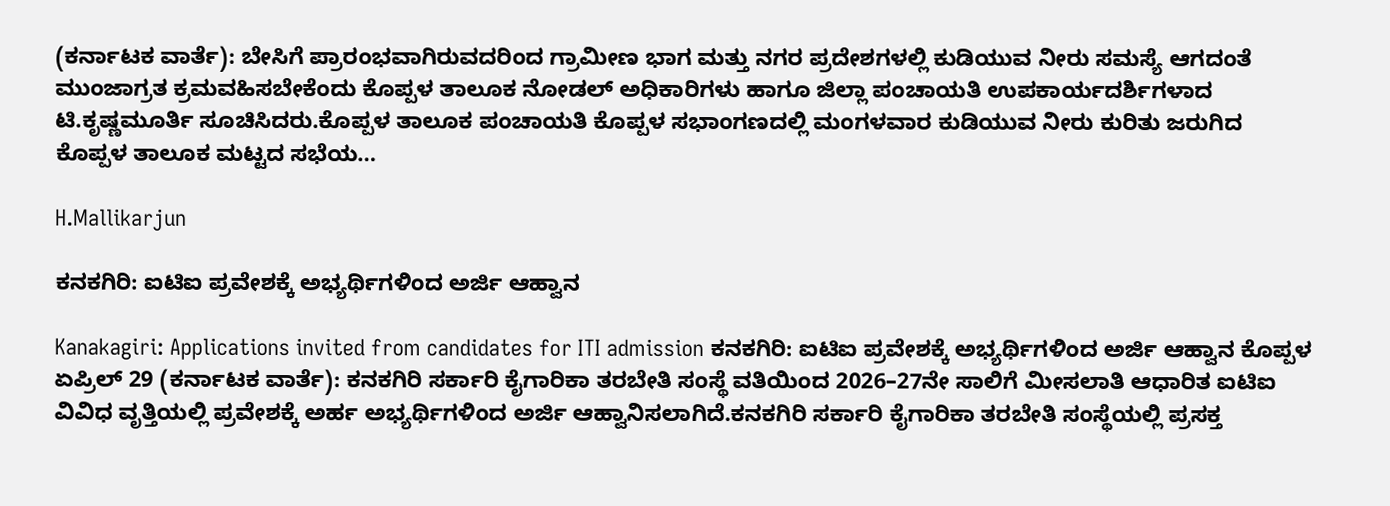(ಕರ್ನಾಟಕ ವಾರ್ತೆ): ಬೇಸಿಗೆ ಪ್ರಾರಂಭವಾಗಿರುವದರಿಂದ ಗ್ರಾಮೀಣ ಭಾಗ ಮತ್ತು ನಗರ ಪ್ರದೇಶಗಳಲ್ಲಿ ಕುಡಿಯುವ ನೀರು ಸಮಸ್ಯೆ ಆಗದಂತೆ ಮುಂಜಾಗ್ರತ ಕ್ರಮವಹಿಸಬೇಕೆಂದು ಕೊಪ್ಪಳ ತಾಲೂಕ ನೋಡಲ್ ಅಧಿಕಾರಿಗಳು ಹಾಗೂ ಜಿಲ್ಲಾ ಪಂಚಾಯತಿ ಉಪಕಾರ್ಯದರ್ಶಿಗಳಾದ ಟಿ.ಕೃಷ್ಣಮೂರ್ತಿ ಸೂಚಿಸಿದರು.ಕೊಪ್ಪಳ ತಾಲೂಕ ಪಂಚಾಯತಿ ಕೊಪ್ಪಳ ಸಭಾಂಗಣದಲ್ಲಿ ಮಂಗಳವಾರ ಕುಡಿಯುವ ನೀರು ಕುರಿತು ಜರುಗಿದ ಕೊಪ್ಪಳ ತಾಲೂಕ ಮಟ್ಟದ ಸಭೆಯ…

H.Mallikarjun

ಕನಕಗಿರಿ: ಐಟಿಐ ಪ್ರವೇಶಕ್ಕೆ ಅಭ್ಯರ್ಥಿಗಳಿಂದ ಅರ್ಜಿ ಆಹ್ವಾನ

Kanakagiri: Applications invited from candidates for ITI admission ಕನಕಗಿರಿ: ಐಟಿಐ ಪ್ರವೇಶಕ್ಕೆ ಅಭ್ಯರ್ಥಿಗಳಿಂದ ಅರ್ಜಿ ಆಹ್ವಾನ ಕೊಪ್ಪಳ ಏಪ್ರಿಲ್ 29 (ಕರ್ನಾಟಕ ವಾರ್ತೆ): ಕನಕಗಿರಿ ಸರ್ಕಾರಿ ಕೈಗಾರಿಕಾ ತರಬೇತಿ ಸಂಸ್ಥೆ ವತಿಯಿಂದ 2026–27ನೇ ಸಾಲಿಗೆ ಮೀಸಲಾತಿ ಆಧಾರಿತ ಐಟಿಐ ವಿವಿಧ ವೃತ್ತಿಯಲ್ಲಿ ಪ್ರವೇಶಕ್ಕೆ ಅರ್ಹ ಅಭ್ಯರ್ಥಿಗಳಿಂದ ಅರ್ಜಿ ಆಹ್ವಾನಿಸಲಾಗಿದೆ.ಕನಕಗಿರಿ ಸರ್ಕಾರಿ ಕೈಗಾರಿಕಾ ತರಬೇತಿ ಸಂಸ್ಥೆಯಲ್ಲಿ ಪ್ರಸಕ್ತ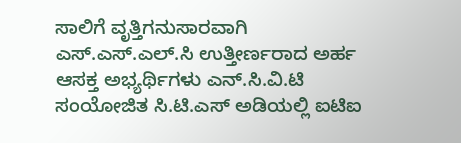ಸಾಲಿಗೆ ವೃತ್ತಿಗನುಸಾರವಾಗಿ ಎಸ್.ಎಸ್.ಎಲ್.ಸಿ ಉತ್ತೀರ್ಣರಾದ ಅರ್ಹ ಆಸಕ್ತ ಅಭ್ಯರ್ಥಿಗಳು ಎನ್.ಸಿ.ವಿ.ಟಿ ಸಂಯೋಜಿತ ಸಿ.ಟಿ.ಎಸ್ ಅಡಿಯಲ್ಲಿ ಐಟಿಐ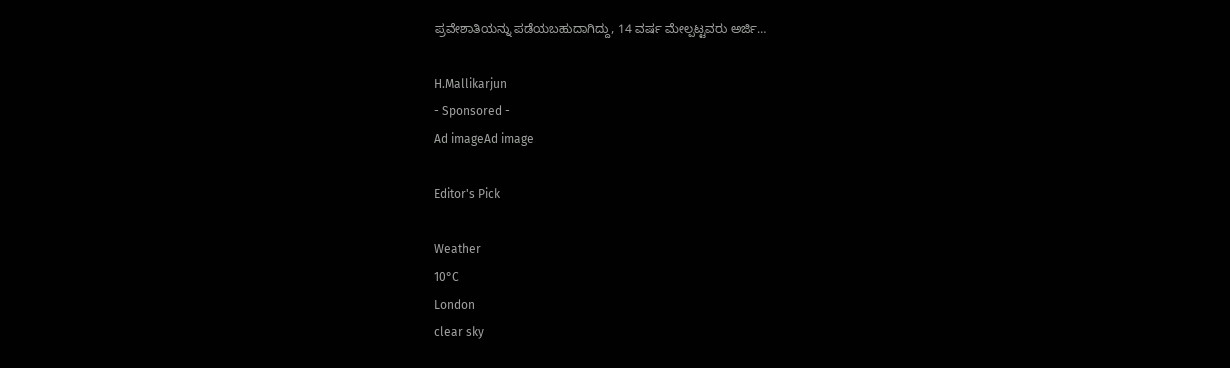ಪ್ರವೇಶಾತಿಯನ್ನು ಪಡೆಯಬಹುದಾಗಿದ್ದು, 14 ವರ್ಷ ಮೇಲ್ಪಟ್ಟವರು ಅರ್ಜಿ…

H.Mallikarjun
- Sponsored -
Ad imageAd image

Editor's Pick

Weather
10°C
London
clear sky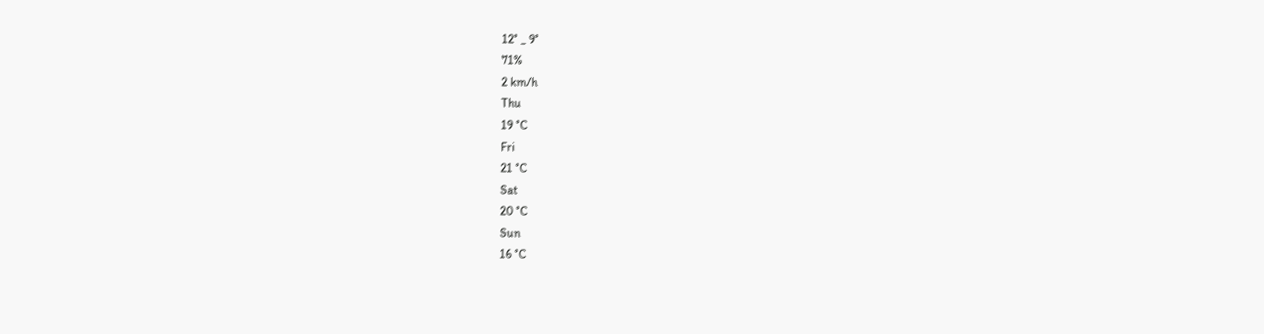12° _ 9°
71%
2 km/h
Thu
19 °C
Fri
21 °C
Sat
20 °C
Sun
16 °C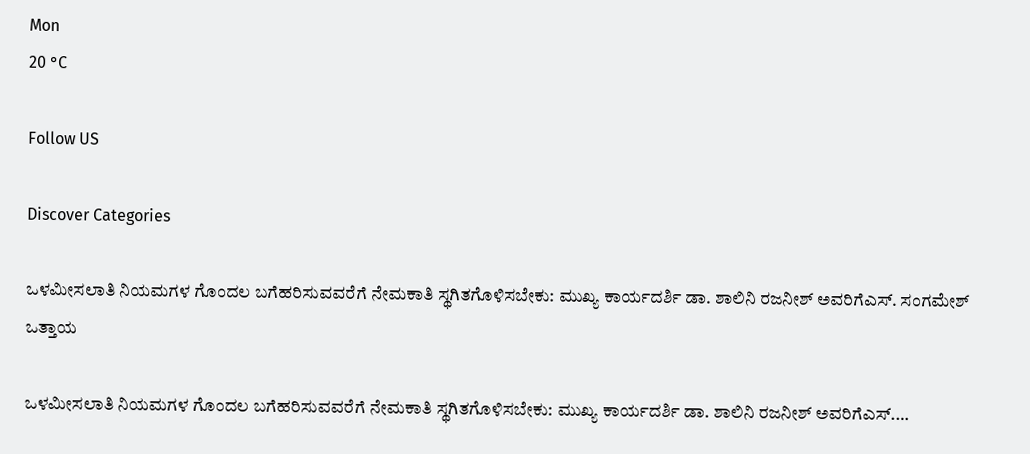Mon
20 °C

Follow US

Discover Categories

ಒಳಮೀಸಲಾತಿ ನಿಯಮಗಳ ಗೊಂದಲ ಬಗೆಹರಿಸುವವರೆಗೆ ನೇಮಕಾತಿ ಸ್ಥಗಿತಗೊಳಿಸಬೇಕು: ಮುಖ್ಯ ಕಾರ್ಯದರ್ಶಿ ಡಾ. ಶಾಲಿನಿ ರಜನೀಶ್ ಅವರಿಗೆಎಸ್. ಸಂಗಮೇಶ್ ಒತ್ತಾಯ

ಒಳಮೀಸಲಾತಿ ನಿಯಮಗಳ ಗೊಂದಲ ಬಗೆಹರಿಸುವವರೆಗೆ ನೇಮಕಾತಿ ಸ್ಥಗಿತಗೊಳಿಸಬೇಕು: ಮುಖ್ಯ ಕಾರ್ಯದರ್ಶಿ ಡಾ. ಶಾಲಿನಿ ರಜನೀಶ್ ಅವರಿಗೆಎಸ್.…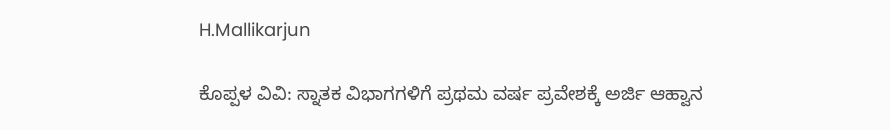H.Mallikarjun

ಕೊಪ್ಪಳ ವಿವಿ: ಸ್ನಾತಕ ವಿಭಾಗಗಳಿಗೆ ಪ್ರಥಮ ವರ್ಷ ಪ್ರವೇಶಕ್ಕೆ ಅರ್ಜಿ ಆಹ್ವಾನ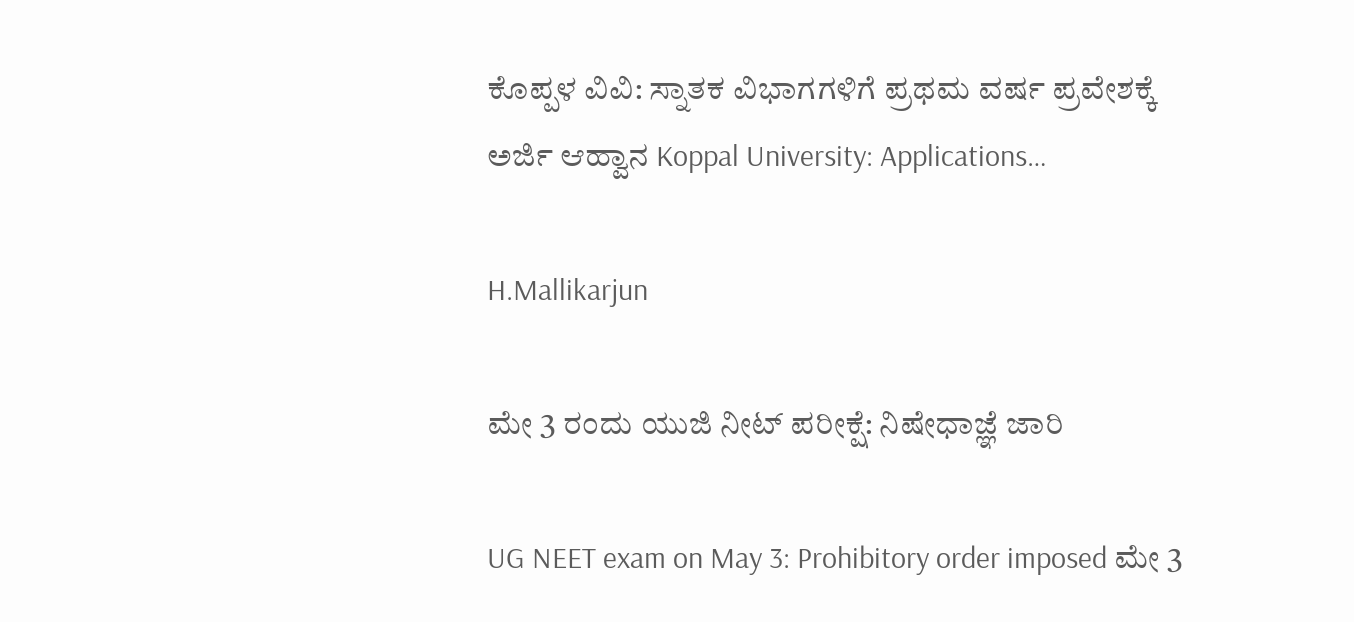ಕೊಪ್ಪಳ ವಿವಿ: ಸ್ನಾತಕ ವಿಭಾಗಗಳಿಗೆ ಪ್ರಥಮ ವರ್ಷ ಪ್ರವೇಶಕ್ಕೆ ಅರ್ಜಿ ಆಹ್ವಾನ Koppal University: Applications…

H.Mallikarjun

ಮೇ 3 ರಂದು ಯುಜಿ ನೀಟ್ ಪರೀಕ್ಷೆ: ನಿಷೇಧಾಜ್ಞೆ ಜಾರಿ

UG NEET exam on May 3: Prohibitory order imposed ಮೇ 3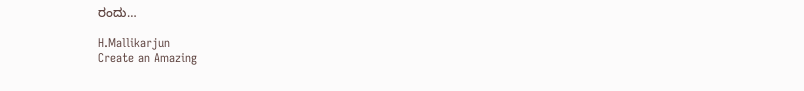ರಂದು…

H.Mallikarjun
Create an Amazing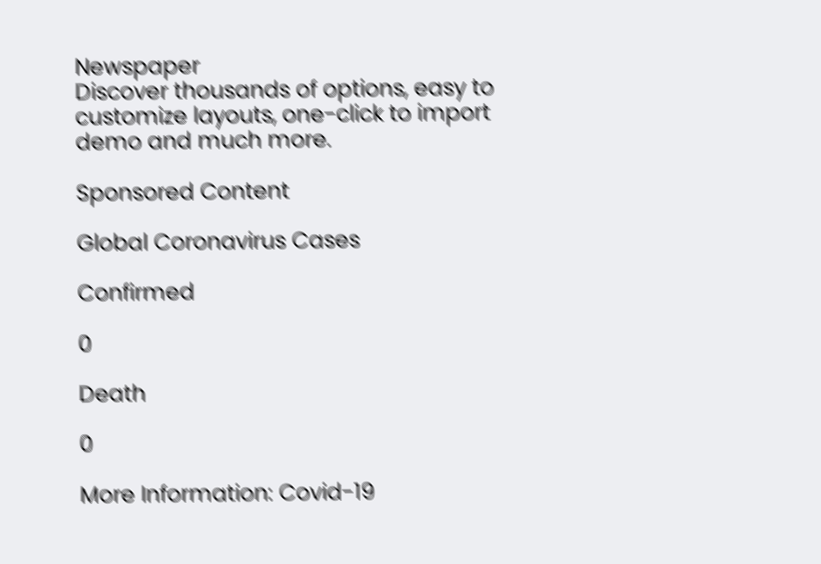Newspaper
Discover thousands of options, easy to customize layouts, one-click to import demo and much more.

Sponsored Content

Global Coronavirus Cases

Confirmed

0

Death

0

More Information: Covid-19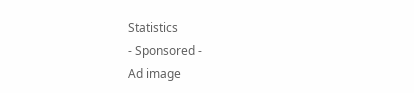Statistics
- Sponsored -
Ad image